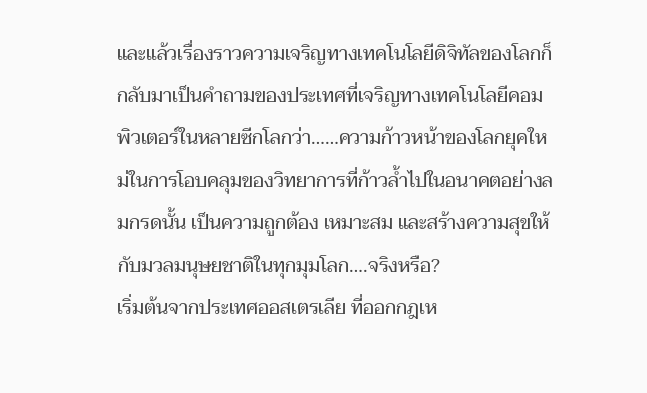และแล้วเรื่องราวความเจริญทางเทคโนโลยีดิจิทัลของโลกก็กลับมาเป็นคำถามของประเทศที่เจริญทางเทคโนโลยีคอมพิวเตอร์ในหลายซีกโลกว่า……ความก้าวหน้าของโลกยุคใหม่ในการโอบคลุมของวิทยาการที่ก้าวล้ำไปในอนาคตอย่างลมกรดนั้น เป็นความถูกต้อง เหมาะสม และสร้างความสุขให้กับมวลมนุษยชาติในทุกมุมโลก….จริงหรือ?
เริ่มต้นจากประเทศออสเตรเลีย ที่ออกกฎเห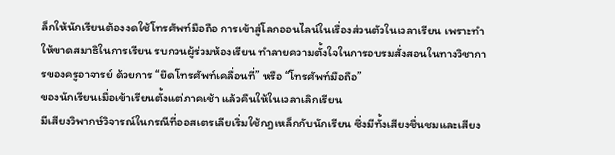ล็กให้นักเรียนต้องงดใช้โทรศัพท์มือถือ การเข้าสู่โลกออนไลน์ในเรื่องส่วนตัวในเวลาเรียน เพราะทำให้ขาดสมาธิในการเรียน รบกวนผู้ร่วมห้องเรียน ทำลายความตั้งใจในการอบรมสั่งสอนในทางวิชาการของครูอาจารย์ ด้วยการ “ยึดโทรศัพท์เคลื่อนที่” หรือ “โทรศัพท์มือถือ”
ของนักเรียนเมื่อเข้าเรียนตั้งแต่ภาคเช้า แล้วคืนให้ในเวลาเลิกเรียน
มีเสียงวิพากษ์วิจารณ์ในกรณีที่ออสเตรเลียเริ่มใช้กฎเหล็กกับนักเรียน ซึ่งมีทั้งเสียงชื่นชมและเสียง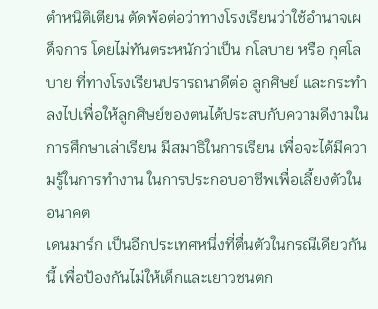ตำหนิติเตียน ตัดพ้อต่อว่าทางโรงเรียนว่าใช้อำนาจเผด็จการ โดยไม่ทันตระหนักว่าเป็น กโลบาย หรือ กุศโลบาย ที่ทางโรงเรียนปรารถนาดีต่อ ลูกศิษย์ และกระทำลงไปเพื่อให้ลูกศิษย์ของตนได้ประสบกับความดีงามในการศึกษาเล่าเรียน มีสมาธิในการเรียน เพื่อจะได้มีความรู้ในการทำงาน ในการประกอบอาชีพเพื่อเลี้ยงตัวในอนาคต
เดนมาร์ก เป็นอีกประเทศหนึ่งที่ตื่นตัวในกรณีเดียวกันนี้ เพื่อป้องกันไม่ให้เด็กและเยาวชนตก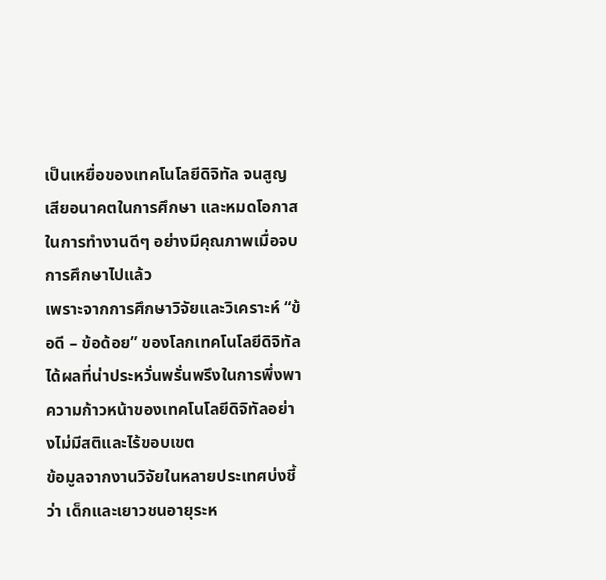เป็นเหยื่อของเทคโนโลยีดิจิทัล จนสูญเสียอนาคตในการศึกษา และหมดโอกาสในการทำงานดีๆ อย่างมีคุณภาพเมื่อจบการศึกษาไปแล้ว
เพราะจากการศึกษาวิจัยและวิเคราะห์ “ข้อดี – ข้อด้อย” ของโลกเทคโนโลยีดิจิทัล ได้ผลที่น่าประหวั่นพรั่นพรึงในการพึ่งพาความก้าวหน้าของเทคโนโลยีดิจิทัลอย่างไม่มีสติและไร้ขอบเขต
ข้อมูลจากงานวิจัยในหลายประเทศบ่งชี้ว่า เด็กและเยาวชนอายุระห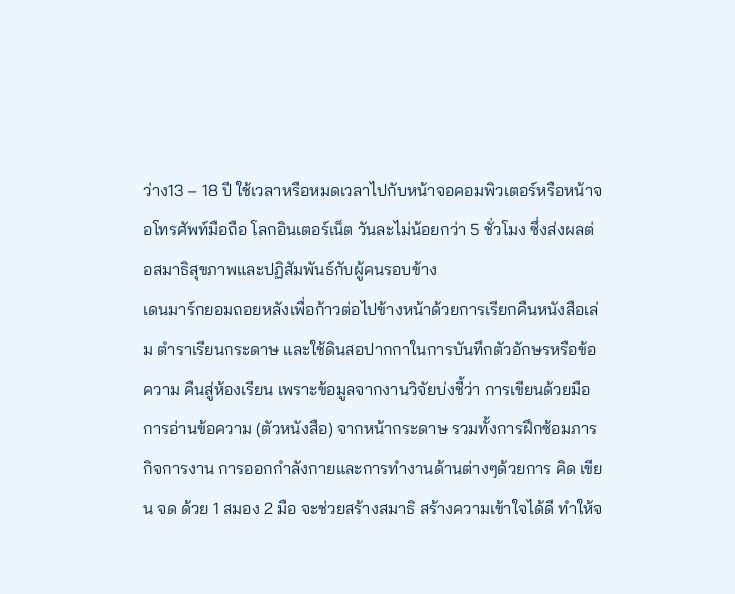ว่าง13 – 18 ปี ใช้เวลาหรือหมดเวลาไปกับหน้าจอคอมพิวเตอร์หรือหน้าจอโทรศัพท์มือถือ โลกอินเตอร์เน็ต วันละไม่น้อยกว่า 5 ชั่วโมง ซึ่งส่งผลต่อสมาธิสุขภาพและปฏิสัมพันธ์กับผู้คนรอบข้าง
เดนมาร์กยอมถอยหลังเพื่อก้าวต่อไปข้างหน้าด้วยการเรียกคืนหนังสือเล่ม ตำราเรียนกระดาษ และใช้ดินสอปากกาในการบันทึกตัวอักษรหรือข้อความ คืนสู่ห้องเรียน เพราะข้อมูลจากงานวิจัยบ่งชี้ว่า การเขียนด้วยมือ การอ่านข้อความ (ตัวหนังสือ) จากหน้ากระดาษ รวมทั้งการฝึกซ้อมภารกิจการงาน การออกกำลังกายและการทำงานด้านต่างๆด้วยการ คิด เขียน จด ด้วย 1 สมอง 2 มือ จะช่วยสร้างสมาธิ สร้างความเข้าใจได้ดี ทำให้จ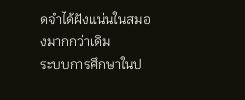ดจำได้ฝังแน่นในสมองมากกว่าเดิม
ระบบการศึกษาในป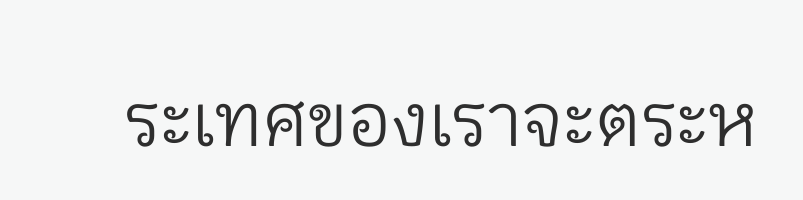ระเทศของเราจะตระห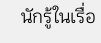นักรู้ในเรื่อ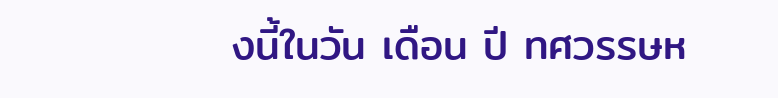งนี้ในวัน เดือน ปี ทศวรรษห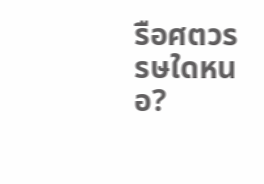รือศตวรรษใดหนอ?